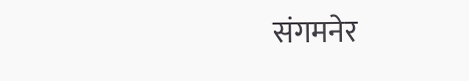संगमनेर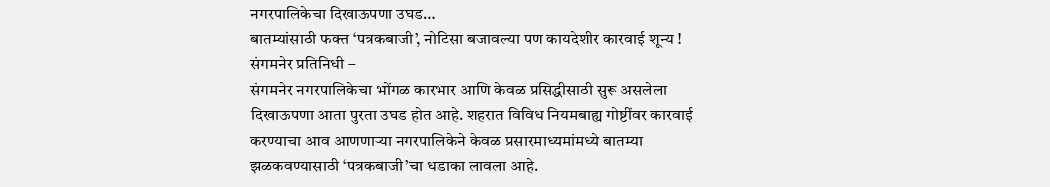नगरपालिकेचा दिखाऊपणा उघड…
बातम्यांसाठी फक्त ‘पत्रकबाजी’, नोटिसा बजावल्या पण कायदेशीर कारवाई शून्य !
संगमनेर प्रतिनिधी –
संगमनेर नगरपालिकेचा भोंगळ कारभार आणि केवळ प्रसिद्धीसाठी सुरू असलेला दिखाऊपणा आता पुरता उघड होत आहे. शहरात विविध नियमबाह्य गोष्टींवर कारवाई करण्याचा आव आणणाऱ्या नगरपालिकेने केवळ प्रसारमाध्यमांमध्ये बातम्या झळकवण्यासाठी ‘पत्रकबाजी’चा धडाका लावला आहे.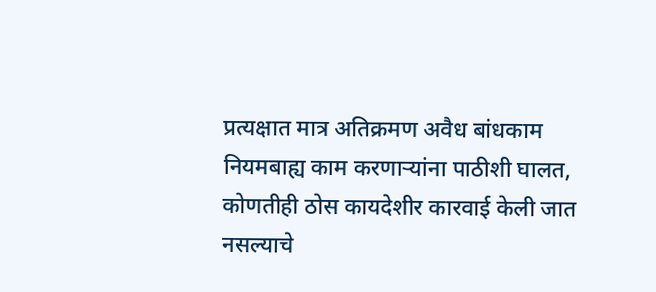प्रत्यक्षात मात्र अतिक्रमण अवैध बांधकाम नियमबाह्य काम करणाऱ्यांना पाठीशी घालत, कोणतीही ठोस कायदेशीर कारवाई केली जात नसल्याचे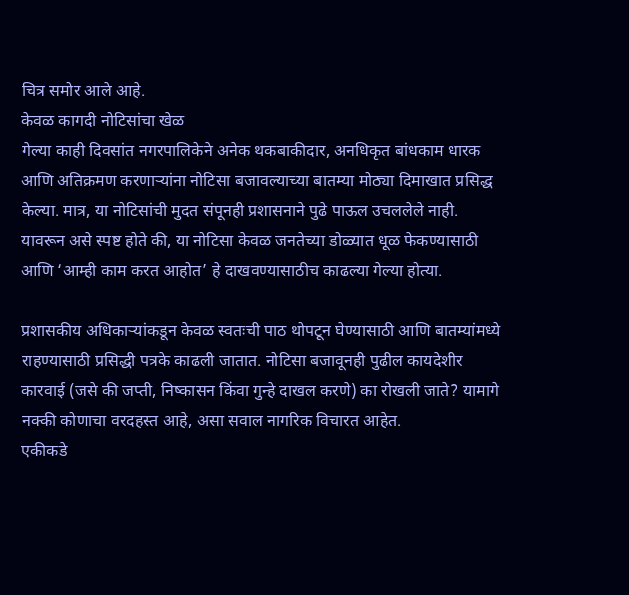चित्र समोर आले आहे.
केवळ कागदी नोटिसांचा खेळ
गेल्या काही दिवसांत नगरपालिकेने अनेक थकबाकीदार, अनधिकृत बांधकाम धारक आणि अतिक्रमण करणाऱ्यांना नोटिसा बजावल्याच्या बातम्या मोठ्या दिमाखात प्रसिद्ध केल्या. मात्र, या नोटिसांची मुदत संपूनही प्रशासनाने पुढे पाऊल उचललेले नाही. यावरून असे स्पष्ट होते की, या नोटिसा केवळ जनतेच्या डोळ्यात धूळ फेकण्यासाठी आणि ‘आम्ही काम करत आहोत’ हे दाखवण्यासाठीच काढल्या गेल्या होत्या.

प्रशासकीय अधिकाऱ्यांकडून केवळ स्वतःची पाठ थोपटून घेण्यासाठी आणि बातम्यांमध्ये राहण्यासाठी प्रसिद्धी पत्रके काढली जातात. नोटिसा बजावूनही पुढील कायदेशीर कारवाई (जसे की जप्ती, निष्कासन किंवा गुन्हे दाखल करणे) का रोखली जाते? यामागे नक्की कोणाचा वरदहस्त आहे, असा सवाल नागरिक विचारत आहेत.
एकीकडे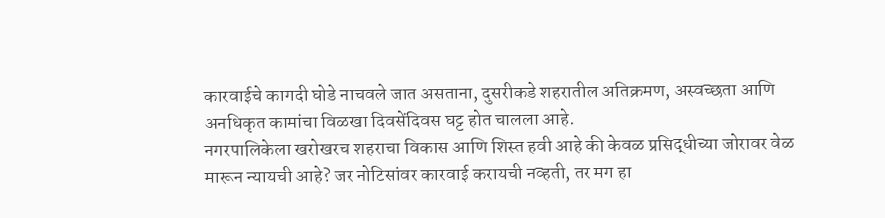कारवाईचे कागदी घोडे नाचवले जात असताना, दुसरीकडे शहरातील अतिक्रमण, अस्वच्छता आणि अनधिकृत कामांचा विळखा दिवसेंदिवस घट्ट होत चालला आहे.
नगरपालिकेला खरोखरच शहराचा विकास आणि शिस्त हवी आहे की केवळ प्रसिद्धीच्या जोरावर वेळ मारून न्यायची आहे? जर नोटिसांवर कारवाई करायची नव्हती, तर मग हा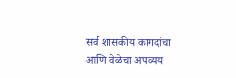सर्व शासकीय कागदांचा आणि वेळेचा अपव्यय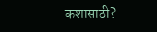कशासाठी?